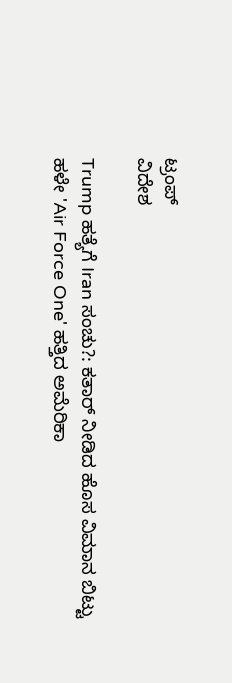ಟ್ರಂಪ್
ವಿದೇಶ

Trump ಹತ್ಯೆಗೆ Iran ಸಂಚು?: ಕತಾರ್ ನೀಡಿದ ಹೊಸ ವಿಮಾನ ಬಿಟ್ಟು ಹಳೇ 'Air Force One' ಹತ್ತಿದ ಅಮೆರಿಕಾ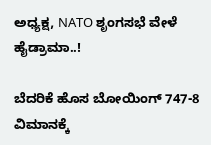ಅಧ್ಯಕ್ಷ, NATO ಶೃಂಗಸಭೆ ವೇಳೆ ಹೈಡ್ರಾಮಾ..!

ಬೆದರಿಕೆ ಹೊಸ ಬೋಯಿಂಗ್ 747-8 ವಿಮಾನಕ್ಕೆ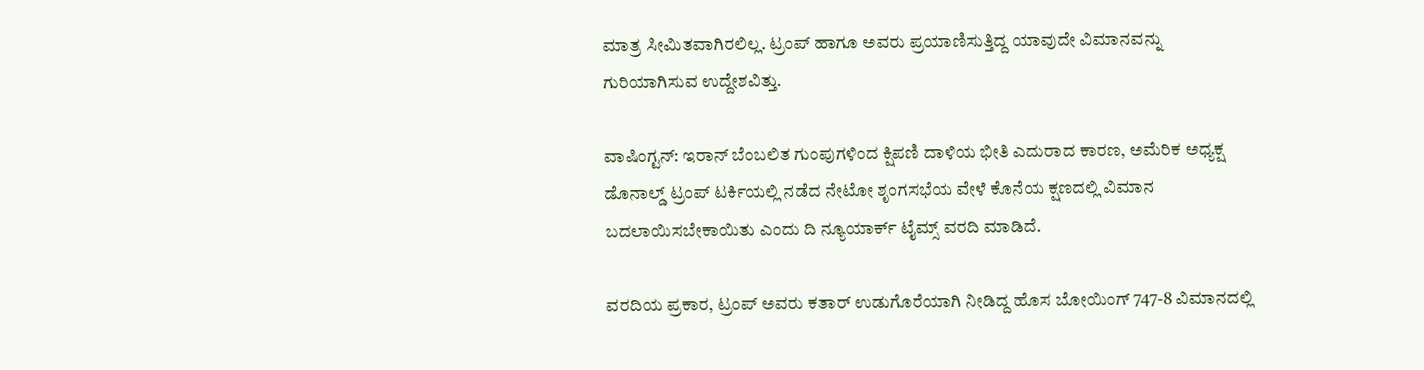ಮಾತ್ರ ಸೀಮಿತವಾಗಿರಲಿಲ್ಲ. ಟ್ರಂಪ್ ಹಾಗೂ ಅವರು ಪ್ರಯಾಣಿಸುತ್ತಿದ್ದ ಯಾವುದೇ ವಿಮಾನವನ್ನು ಗುರಿಯಾಗಿಸುವ ಉದ್ದೇಶವಿತ್ತು.

ವಾಷಿಂಗ್ಟನ್: ಇರಾನ್ ಬೆಂಬಲಿತ ಗುಂಪುಗಳಿಂದ ಕ್ಷಿಪಣಿ ದಾಳಿಯ ಭೀತಿ ಎದುರಾದ ಕಾರಣ, ಅಮೆರಿಕ ಅಧ್ಯಕ್ಷ ಡೊನಾಲ್ಡ್ ಟ್ರಂಪ್ ಟರ್ಕಿಯಲ್ಲಿ ನಡೆದ ನೇಟೋ ಶೃಂಗಸಭೆಯ ವೇಳೆ ಕೊನೆಯ ಕ್ಷಣದಲ್ಲಿ ವಿಮಾನ ಬದಲಾಯಿಸಬೇಕಾಯಿತು ಎಂದು ದಿ ನ್ಯೂಯಾರ್ಕ್ ಟೈಮ್ಸ್ ವರದಿ ಮಾಡಿದೆ.

ವರದಿಯ ಪ್ರಕಾರ, ಟ್ರಂಪ್ ಅವರು ಕತಾರ್ ಉಡುಗೊರೆಯಾಗಿ ನೀಡಿದ್ದ ಹೊಸ ಬೋಯಿಂಗ್ 747-8 ವಿಮಾನದಲ್ಲಿ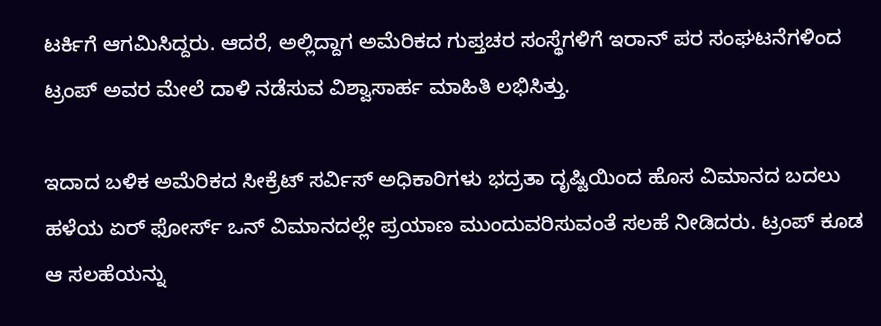ಟರ್ಕಿಗೆ ಆಗಮಿಸಿದ್ದರು. ಆದರೆ, ಅಲ್ಲಿದ್ದಾಗ ಅಮೆರಿಕದ ಗುಪ್ತಚರ ಸಂಸ್ಥೆಗಳಿಗೆ ಇರಾನ್ ಪರ ಸಂಘಟನೆಗಳಿಂದ ಟ್ರಂಪ್ ಅವರ ಮೇಲೆ ದಾಳಿ ನಡೆಸುವ ವಿಶ್ವಾಸಾರ್ಹ ಮಾಹಿತಿ ಲಭಿಸಿತ್ತು.

ಇದಾದ ಬಳಿಕ ಅಮೆರಿಕದ ಸೀಕ್ರೆಟ್ ಸರ್ವಿಸ್ ಅಧಿಕಾರಿಗಳು ಭದ್ರತಾ ದೃಷ್ಟಿಯಿಂದ ಹೊಸ ವಿಮಾನದ ಬದಲು ಹಳೆಯ ಏರ್ ಫೋರ್ಸ್ ಒನ್ ವಿಮಾನದಲ್ಲೇ ಪ್ರಯಾಣ ಮುಂದುವರಿಸುವಂತೆ ಸಲಹೆ ನೀಡಿದರು. ಟ್ರಂಪ್ ಕೂಡ ಆ ಸಲಹೆಯನ್ನು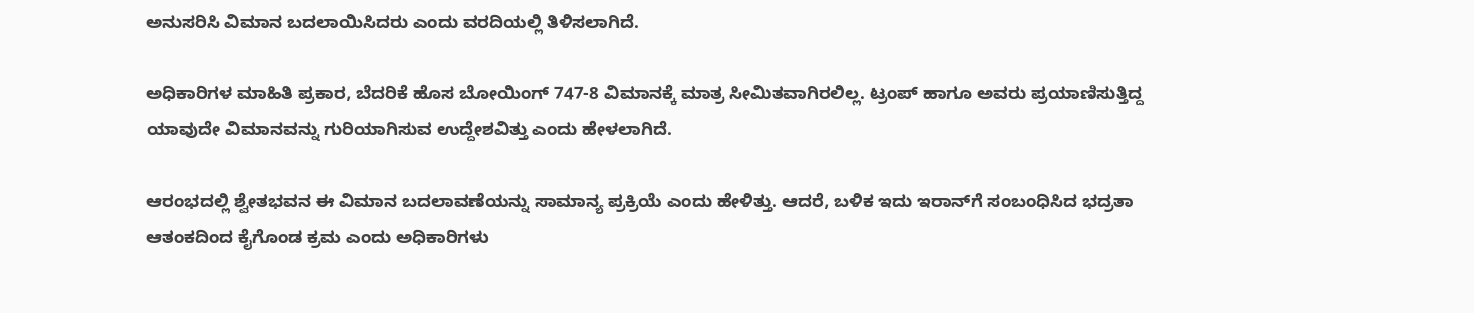ಅನುಸರಿಸಿ ವಿಮಾನ ಬದಲಾಯಿಸಿದರು ಎಂದು ವರದಿಯಲ್ಲಿ ತಿಳಿಸಲಾಗಿದೆ.

ಅಧಿಕಾರಿಗಳ ಮಾಹಿತಿ ಪ್ರಕಾರ, ಬೆದರಿಕೆ ಹೊಸ ಬೋಯಿಂಗ್ 747-8 ವಿಮಾನಕ್ಕೆ ಮಾತ್ರ ಸೀಮಿತವಾಗಿರಲಿಲ್ಲ. ಟ್ರಂಪ್ ಹಾಗೂ ಅವರು ಪ್ರಯಾಣಿಸುತ್ತಿದ್ದ ಯಾವುದೇ ವಿಮಾನವನ್ನು ಗುರಿಯಾಗಿಸುವ ಉದ್ದೇಶವಿತ್ತು ಎಂದು ಹೇಳಲಾಗಿದೆ.

ಆರಂಭದಲ್ಲಿ ಶ್ವೇತಭವನ ಈ ವಿಮಾನ ಬದಲಾವಣೆಯನ್ನು ಸಾಮಾನ್ಯ ಪ್ರಕ್ರಿಯೆ ಎಂದು ಹೇಳಿತ್ತು. ಆದರೆ, ಬಳಿಕ ಇದು ಇರಾನ್‌ಗೆ ಸಂಬಂಧಿಸಿದ ಭದ್ರತಾ ಆತಂಕದಿಂದ ಕೈಗೊಂಡ ಕ್ರಮ ಎಂದು ಅಧಿಕಾರಿಗಳು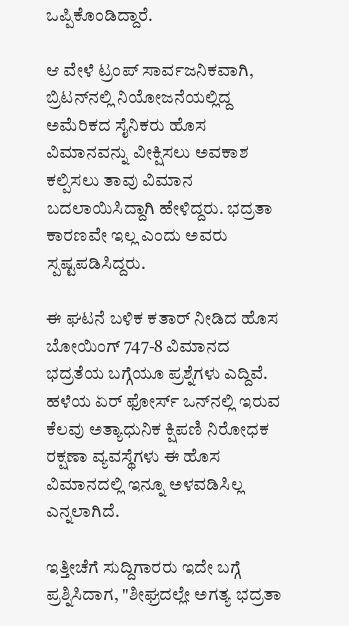ಒಪ್ಪಿಕೊಂಡಿದ್ದಾರೆ.

ಆ ವೇಳೆ ಟ್ರಂಪ್ ಸಾರ್ವಜನಿಕವಾಗಿ, ಬ್ರಿಟನ್‌ನಲ್ಲಿ ನಿಯೋಜನೆಯಲ್ಲಿದ್ದ ಅಮೆರಿಕದ ಸೈನಿಕರು ಹೊಸ ವಿಮಾನವನ್ನು ವೀಕ್ಷಿಸಲು ಅವಕಾಶ ಕಲ್ಪಿಸಲು ತಾವು ವಿಮಾನ ಬದಲಾಯಿಸಿದ್ದಾಗಿ ಹೇಳಿದ್ದರು. ಭದ್ರತಾ ಕಾರಣವೇ ಇಲ್ಲ ಎಂದು ಅವರು ಸ್ಪಷ್ಟಪಡಿಸಿದ್ದರು.

ಈ ಘಟನೆ ಬಳಿಕ ಕತಾರ್ ನೀಡಿದ ಹೊಸ ಬೋಯಿಂಗ್ 747-8 ವಿಮಾನದ ಭದ್ರತೆಯ ಬಗ್ಗೆಯೂ ಪ್ರಶ್ನೆಗಳು ಎದ್ದಿವೆ. ಹಳೆಯ ಏರ್ ಫೋರ್ಸ್ ಒನ್‌ನಲ್ಲಿ ಇರುವ ಕೆಲವು ಅತ್ಯಾಧುನಿಕ ಕ್ಷಿಪಣಿ ನಿರೋಧಕ ರಕ್ಷಣಾ ವ್ಯವಸ್ಥೆಗಳು ಈ ಹೊಸ ವಿಮಾನದಲ್ಲಿ ಇನ್ನೂ ಅಳವಡಿಸಿಲ್ಲ ಎನ್ನಲಾಗಿದೆ.

ಇತ್ತೀಚೆಗೆ ಸುದ್ದಿಗಾರರು ಇದೇ ಬಗ್ಗೆ ಪ್ರಶ್ನಿಸಿದಾಗ, "ಶೀಘ್ರದಲ್ಲೇ ಅಗತ್ಯ ಭದ್ರತಾ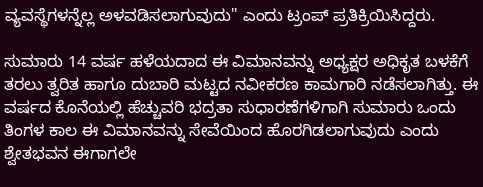ವ್ಯವಸ್ಥೆಗಳನ್ನೆಲ್ಲ ಅಳವಡಿಸಲಾಗುವುದು" ಎಂದು ಟ್ರಂಪ್ ಪ್ರತಿಕ್ರಿಯಿಸಿದ್ದರು.

ಸುಮಾರು 14 ವರ್ಷ ಹಳೆಯದಾದ ಈ ವಿಮಾನವನ್ನು ಅಧ್ಯಕ್ಷರ ಅಧಿಕೃತ ಬಳಕೆಗೆ ತರಲು ತ್ವರಿತ ಹಾಗೂ ದುಬಾರಿ ಮಟ್ಟದ ನವೀಕರಣ ಕಾಮಗಾರಿ ನಡೆಸಲಾಗಿತ್ತು. ಈ ವರ್ಷದ ಕೊನೆಯಲ್ಲಿ ಹೆಚ್ಚುವರಿ ಭದ್ರತಾ ಸುಧಾರಣೆಗಳಿಗಾಗಿ ಸುಮಾರು ಒಂದು ತಿಂಗಳ ಕಾಲ ಈ ವಿಮಾನವನ್ನು ಸೇವೆಯಿಂದ ಹೊರಗಿಡಲಾಗುವುದು ಎಂದು ಶ್ವೇತಭವನ ಈಗಾಗಲೇ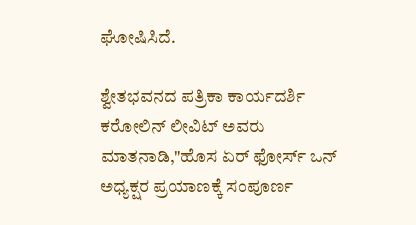ಘೋಷಿಸಿದೆ.

ಶ್ವೇತಭವನದ ಪತ್ರಿಕಾ ಕಾರ್ಯದರ್ಶಿ ಕರೋಲಿನ್ ಲೀವಿಟ್ ಅವರು ಮಾತನಾಡಿ,"ಹೊಸ ಏರ್ ಫೋರ್ಸ್ ಒನ್ ಅಧ್ಯಕ್ಷರ ಪ್ರಯಾಣಕ್ಕೆ ಸಂಪೂರ್ಣ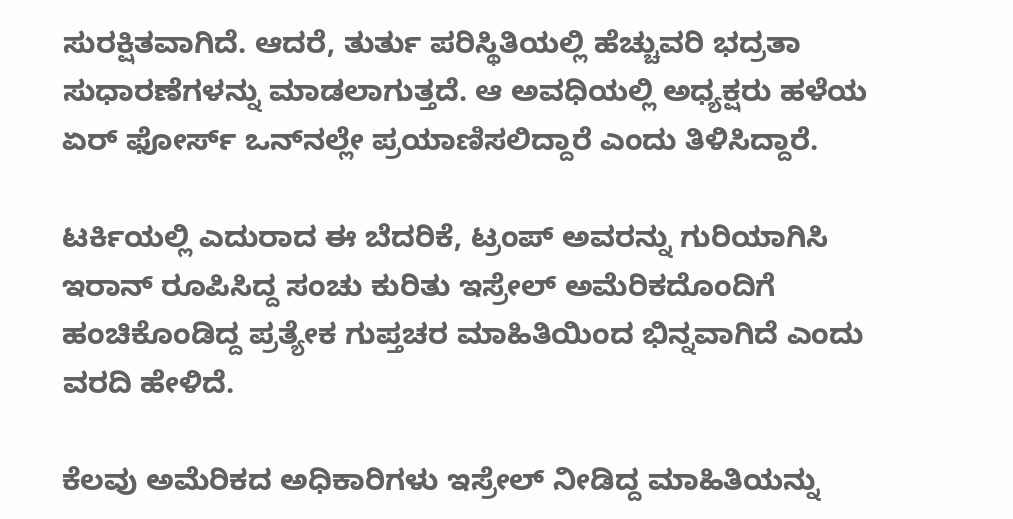ಸುರಕ್ಷಿತವಾಗಿದೆ. ಆದರೆ, ತುರ್ತು ಪರಿಸ್ಥಿತಿಯಲ್ಲಿ ಹೆಚ್ಚುವರಿ ಭದ್ರತಾ ಸುಧಾರಣೆಗಳನ್ನು ಮಾಡಲಾಗುತ್ತದೆ. ಆ ಅವಧಿಯಲ್ಲಿ ಅಧ್ಯಕ್ಷರು ಹಳೆಯ ಏರ್ ಫೋರ್ಸ್ ಒನ್‌ನಲ್ಲೇ ಪ್ರಯಾಣಿಸಲಿದ್ದಾರೆ ಎಂದು ತಿಳಿಸಿದ್ದಾರೆ.

ಟರ್ಕಿಯಲ್ಲಿ ಎದುರಾದ ಈ ಬೆದರಿಕೆ, ಟ್ರಂಪ್ ಅವರನ್ನು ಗುರಿಯಾಗಿಸಿ ಇರಾನ್ ರೂಪಿಸಿದ್ದ ಸಂಚು ಕುರಿತು ಇಸ್ರೇಲ್ ಅಮೆರಿಕದೊಂದಿಗೆ ಹಂಚಿಕೊಂಡಿದ್ದ ಪ್ರತ್ಯೇಕ ಗುಪ್ತಚರ ಮಾಹಿತಿಯಿಂದ ಭಿನ್ನವಾಗಿದೆ ಎಂದು ವರದಿ ಹೇಳಿದೆ.

ಕೆಲವು ಅಮೆರಿಕದ ಅಧಿಕಾರಿಗಳು ಇಸ್ರೇಲ್ ನೀಡಿದ್ದ ಮಾಹಿತಿಯನ್ನು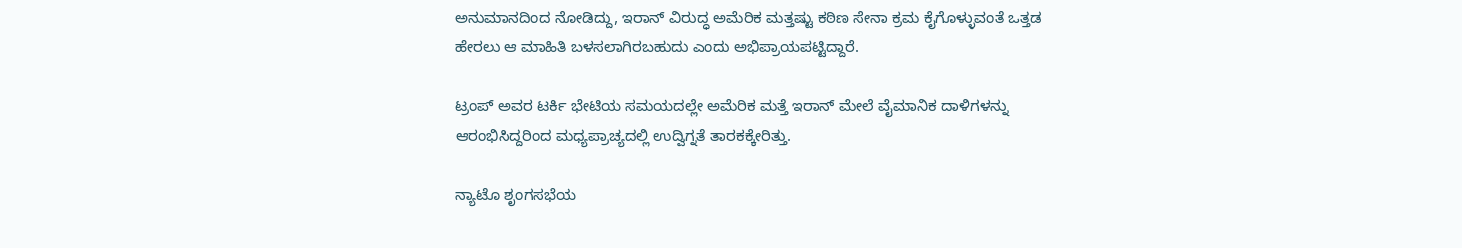ಅನುಮಾನದಿಂದ ನೋಡಿದ್ದು, ಇರಾನ್ ವಿರುದ್ಧ ಅಮೆರಿಕ ಮತ್ತಷ್ಟು ಕಠಿಣ ಸೇನಾ ಕ್ರಮ ಕೈಗೊಳ್ಳುವಂತೆ ಒತ್ತಡ ಹೇರಲು ಆ ಮಾಹಿತಿ ಬಳಸಲಾಗಿರಬಹುದು ಎಂದು ಅಭಿಪ್ರಾಯಪಟ್ಟಿದ್ದಾರೆ.

ಟ್ರಂಪ್ ಅವರ ಟರ್ಕಿ ಭೇಟಿಯ ಸಮಯದಲ್ಲೇ ಅಮೆರಿಕ ಮತ್ತೆ ಇರಾನ್ ಮೇಲೆ ವೈಮಾನಿಕ ದಾಳಿಗಳನ್ನು ಆರಂಭಿಸಿದ್ದರಿಂದ ಮಧ್ಯಪ್ರಾಚ್ಯದಲ್ಲಿ ಉದ್ವಿಗ್ನತೆ ತಾರಕಕ್ಕೇರಿತ್ತು.

ನ್ಯಾಟೊ ಶೃಂಗಸಭೆಯ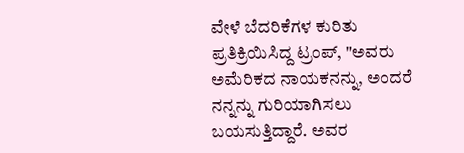ವೇಳೆ ಬೆದರಿಕೆಗಳ ಕುರಿತು ಪ್ರತಿಕ್ರಿಯಿಸಿದ್ದ ಟ್ರಂಪ್, "ಅವರು ಅಮೆರಿಕದ ನಾಯಕನನ್ನು, ಅಂದರೆ ನನ್ನನ್ನು ಗುರಿಯಾಗಿಸಲು ಬಯಸುತ್ತಿದ್ದಾರೆ. ಅವರ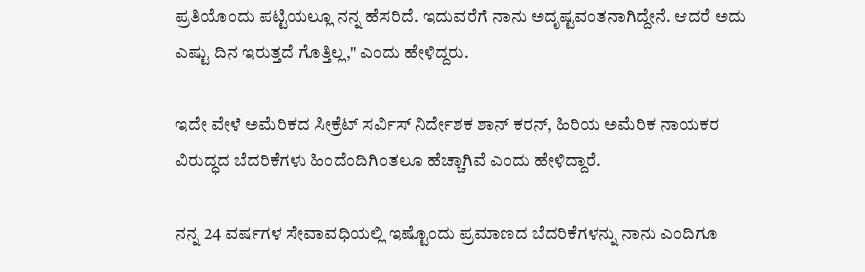ಪ್ರತಿಯೊಂದು ಪಟ್ಟಿಯಲ್ಲೂ ನನ್ನ ಹೆಸರಿದೆ. ಇದುವರೆಗೆ ನಾನು ಅದೃಷ್ಟವಂತನಾಗಿದ್ದೇನೆ. ಆದರೆ ಅದು ಎಷ್ಟು ದಿನ ಇರುತ್ತದೆ ಗೊತ್ತಿಲ್ಲ," ಎಂದು ಹೇಳಿದ್ದರು.

ಇದೇ ವೇಳೆ ಅಮೆರಿಕದ ಸೀಕ್ರೆಟ್ ಸರ್ವಿಸ್ ನಿರ್ದೇಶಕ ಶಾನ್ ಕರನ್, ಹಿರಿಯ ಅಮೆರಿಕ ನಾಯಕರ ವಿರುದ್ಧದ ಬೆದರಿಕೆಗಳು ಹಿಂದೆಂದಿಗಿಂತಲೂ ಹೆಚ್ಚಾಗಿವೆ ಎಂದು ಹೇಳಿದ್ದಾರೆ.

ನನ್ನ 24 ವರ್ಷಗಳ ಸೇವಾವಧಿಯಲ್ಲಿ ಇಷ್ಟೊಂದು ಪ್ರಮಾಣದ ಬೆದರಿಕೆಗಳನ್ನು ನಾನು ಎಂದಿಗೂ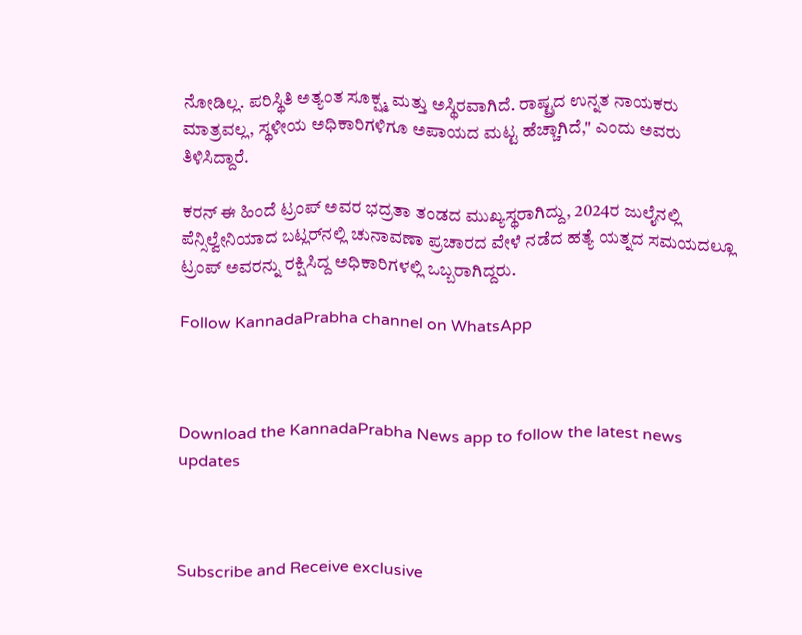ನೋಡಿಲ್ಲ. ಪರಿಸ್ಥಿತಿ ಅತ್ಯಂತ ಸೂಕ್ಷ್ಮ ಮತ್ತು ಅಸ್ಥಿರವಾಗಿದೆ. ರಾಷ್ಟ್ರದ ಉನ್ನತ ನಾಯಕರು ಮಾತ್ರವಲ್ಲ, ಸ್ಥಳೀಯ ಅಧಿಕಾರಿಗಳಿಗೂ ಅಪಾಯದ ಮಟ್ಟ ಹೆಚ್ಚಾಗಿದೆ," ಎಂದು ಅವರು ತಿಳಿಸಿದ್ದಾರೆ.

ಕರನ್ ಈ ಹಿಂದೆ ಟ್ರಂಪ್ ಅವರ ಭದ್ರತಾ ತಂಡದ ಮುಖ್ಯಸ್ಥರಾಗಿದ್ದು, 2024ರ ಜುಲೈನಲ್ಲಿ ಪೆನ್ಸಿಲ್ವೇನಿಯಾದ ಬಟ್ಲರ್‌ನಲ್ಲಿ ಚುನಾವಣಾ ಪ್ರಚಾರದ ವೇಳೆ ನಡೆದ ಹತ್ಯೆ ಯತ್ನದ ಸಮಯದಲ್ಲೂ ಟ್ರಂಪ್ ಅವರನ್ನು ರಕ್ಷಿಸಿದ್ದ ಅಧಿಕಾರಿಗಳಲ್ಲಿ ಒಬ್ಬರಾಗಿದ್ದರು.

Follow KannadaPrabha channel on WhatsApp



Download the KannadaPrabha News app to follow the latest news updates



Subscribe and Receive exclusive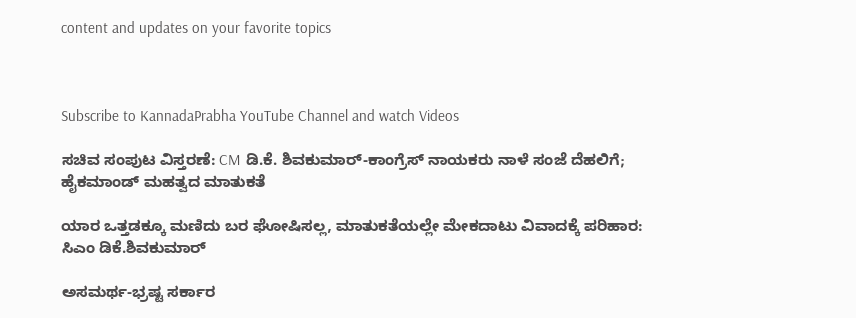content and updates on your favorite topics



Subscribe to KannadaPrabha YouTube Channel and watch Videos

ಸಚಿವ ಸಂಪುಟ ವಿಸ್ತರಣೆ: CM ಡಿ.ಕೆ. ಶಿವಕುಮಾರ್-ಕಾಂಗ್ರೆಸ್ ನಾಯಕರು ನಾಳೆ ಸಂಜೆ ದೆಹಲಿಗೆ; ಹೈಕಮಾಂಡ್ ಮಹತ್ವದ ಮಾತುಕತೆ

ಯಾರ ಒತ್ತಡಕ್ಕೂ ಮಣಿದು ಬರ ಘೋಷಿಸಲ್ಲ, ಮಾತುಕತೆಯಲ್ಲೇ ಮೇಕದಾಟು ವಿವಾದಕ್ಕೆ ಪರಿಹಾರ: ಸಿಎಂ ಡಿಕೆ.ಶಿವಕುಮಾರ್

ಅಸಮರ್ಥ-ಭ್ರಷ್ಟ ಸರ್ಕಾರ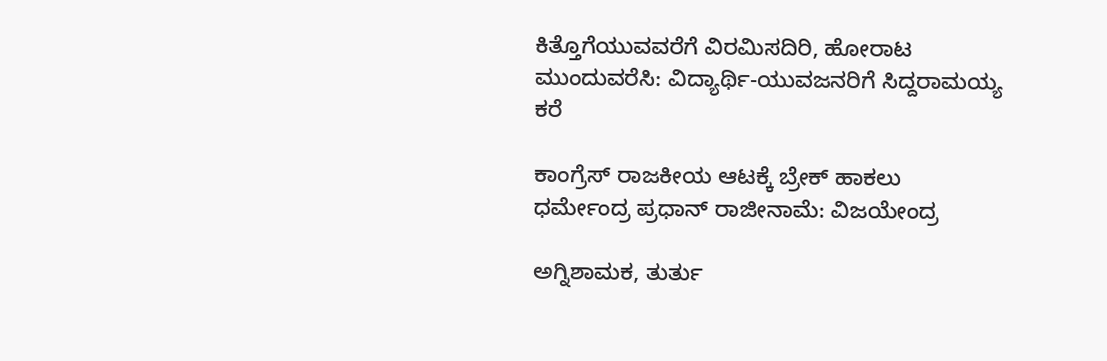ಕಿತ್ತೊಗೆಯುವವರೆಗೆ ವಿರಮಿಸದಿರಿ, ಹೋರಾಟ ಮುಂದುವರೆಸಿ: ವಿದ್ಯಾರ್ಥಿ-ಯುವಜನರಿಗೆ ಸಿದ್ದರಾಮಯ್ಯ ಕರೆ

ಕಾಂಗ್ರೆಸ್ ರಾಜಕೀಯ ಆಟಕ್ಕೆ ಬ್ರೇಕ್ ಹಾಕಲು ಧರ್ಮೇಂದ್ರ ಪ್ರಧಾನ್ ರಾಜೀನಾಮೆ: ವಿಜಯೇಂದ್ರ

ಅಗ್ನಿಶಾಮಕ, ತುರ್ತು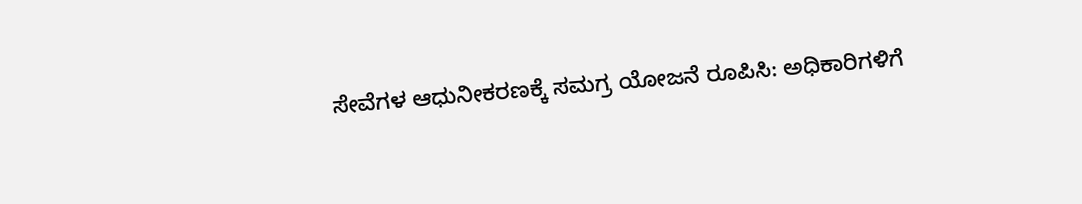ಸೇವೆಗಳ ಆಧುನೀಕರಣಕ್ಕೆ ಸಮಗ್ರ ಯೋಜನೆ ರೂಪಿಸಿ: ಅಧಿಕಾರಿಗಳಿಗೆ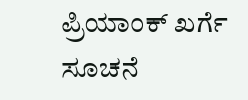ಪ್ರಿಯಾಂಕ್ ಖರ್ಗೆ ಸೂಚನೆ